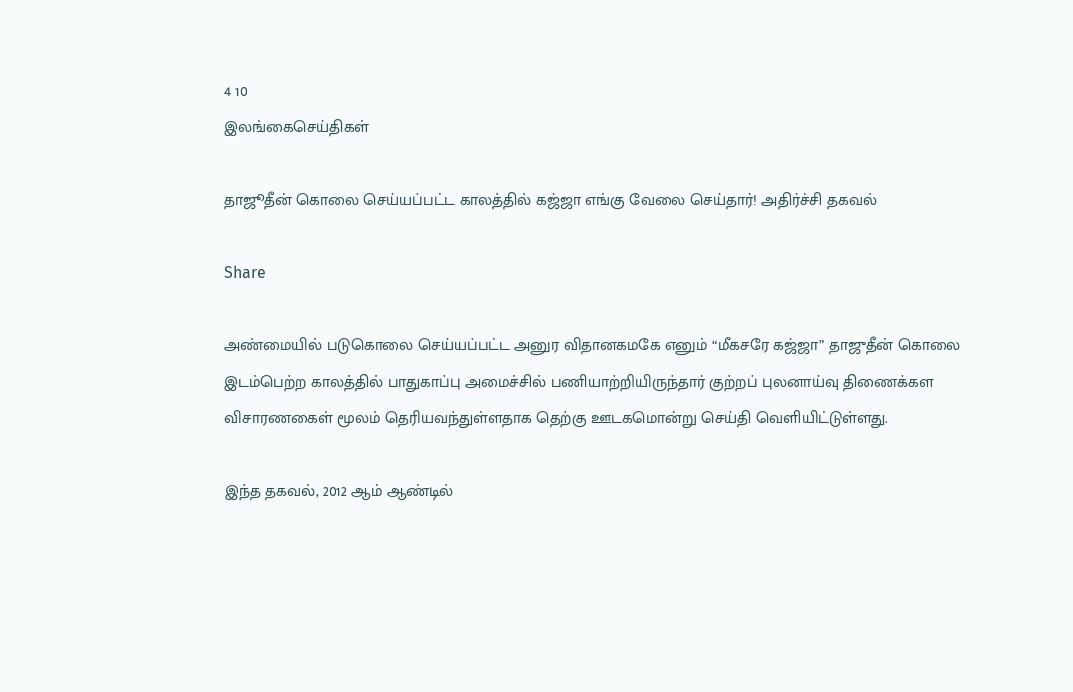4 10
இலங்கைசெய்திகள்

தாஜூதீன் கொலை செய்யப்பட்ட காலத்தில் கஜ்ஜா எங்கு வேலை செய்தார்! அதிர்ச்சி தகவல்

Share

அண்மையில் படுகொலை செய்யப்பட்ட அனுர விதானகமகே எனும் “மீகசரே கஜ்ஜா” தாஜுதீன் கொலை இடம்பெற்ற காலத்தில் பாதுகாப்பு அமைச்சில் பணியாற்றியிருந்தார் குற்றப் புலனாய்வு திணைக்கள விசாரணகைள் மூலம் தெரியவந்துள்ளதாக தெற்கு ஊடகமொன்று செய்தி வெளியிட்டுள்ளது.

இந்த தகவல், 2012 ஆம் ஆண்டில்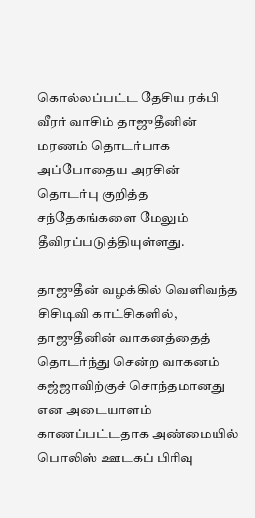கொல்லப்பட்ட தேசிய ரக்பி வீரர் வாசிம் தாஜுதீனின் மரணம் தொடர்பாக அப்போதைய அரசின் தொடர்பு குறித்த சந்தேகங்களை மேலும் தீவிரப்படுத்தியுள்ளது.

தாஜுதீன் வழக்கில் வெளிவந்த சிசிடிவி காட்சிகளில், தாஜுதீனின் வாகனத்தைத் தொடர்ந்து சென்ற வாகனம் கஜ்ஜாவிற்குச் சொந்தமானது என அடையாளம் காணப்பட்டதாக அண்மையில் பொலிஸ் ஊடகப் பிரிவு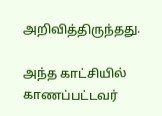அறிவித்திருந்தது.

அந்த காட்சியில் காணப்பட்டவர்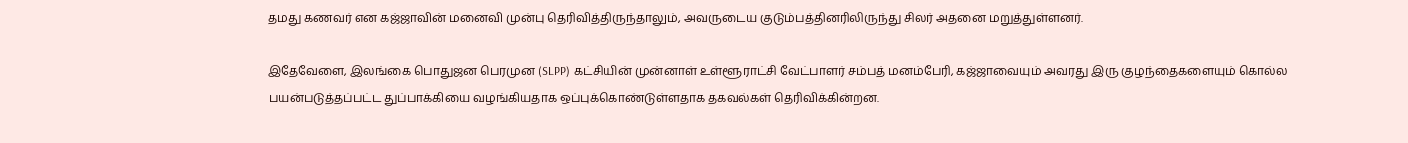தமது கணவர் என கஜ்ஜாவின் மனைவி முன்பு தெரிவித்திருந்தாலும், அவருடைய குடும்பத்தினரிலிருந்து சிலர் அதனை மறுத்துள்ளனர்.

இதேவேளை, இலங்கை பொதுஜன பெரமுன (SLPP) கட்சியின் முன்னாள் உள்ளூராட்சி வேட்பாளர் சம்பத் மனம்பேரி, கஜ்ஜாவையும் அவரது இரு குழந்தைகளையும் கொல்ல பயன்படுத்தப்பட்ட துப்பாக்கியை வழங்கியதாக ஒப்புக்கொண்டுள்ளதாக தகவல்கள் தெரிவிக்கின்றன.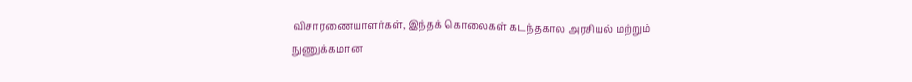விசாரணையாளர்கள், இந்தக் கொலைகள் கடந்தகால அரசியல் மற்றும் நுணுக்கமான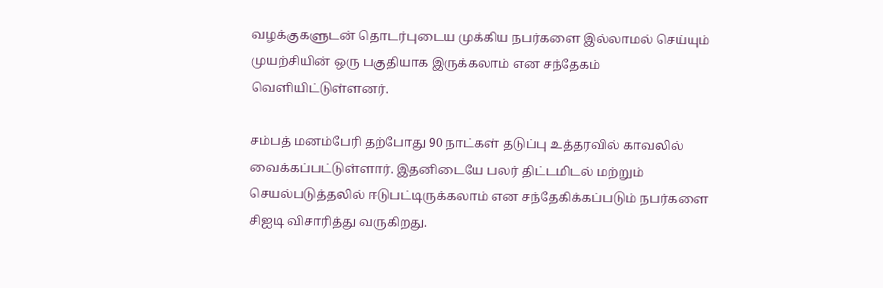வழக்குகளுடன் தொடர்புடைய முக்கிய நபர்களை இல்லாமல் செய்யும் முயற்சியின் ஒரு பகுதியாக இருக்கலாம் என சந்தேகம் வெளியிட்டுள்ளனர்.

சம்பத் மனம்பேரி தற்போது 90 நாட்கள் தடுப்பு உத்தரவில் காவலில் வைக்கப்பட்டுள்ளார். இதனிடையே பலர் திட்டமிடல் மற்றும் செயல்படுத்தலில் ஈடுபட்டிருக்கலாம் என சந்தேகிக்கப்படும் நபர்களை சிஐடி விசாரித்து வருகிறது.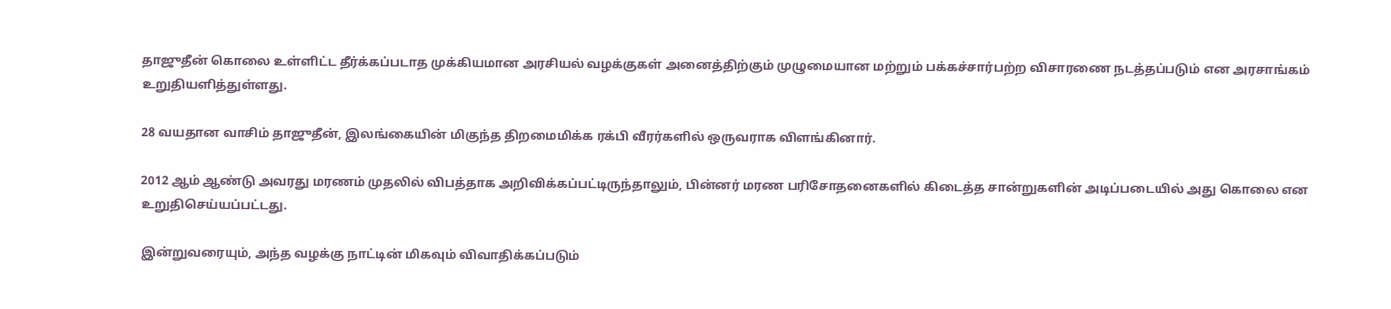தாஜுதீன் கொலை உள்ளிட்ட தீர்க்கப்படாத முக்கியமான அரசியல் வழக்குகள் அனைத்திற்கும் முழுமையான மற்றும் பக்கச்சார்பற்ற விசாரணை நடத்தப்படும் என அரசாங்கம் உறுதியளித்துள்ளது.

28 வயதான வாசிம் தாஜுதீன், இலங்கையின் மிகுந்த திறமைமிக்க ரக்பி வீரர்களில் ஒருவராக விளங்கினார்.

2012 ஆம் ஆண்டு அவரது மரணம் முதலில் விபத்தாக அறிவிக்கப்பட்டிருந்தாலும், பின்னர் மரண பரிசோதனைகளில் கிடைத்த சான்றுகளின் அடிப்படையில் அது கொலை என உறுதிசெய்யப்பட்டது.

இன்றுவரையும், அந்த வழக்கு நாட்டின் மிகவும் விவாதிக்கப்படும்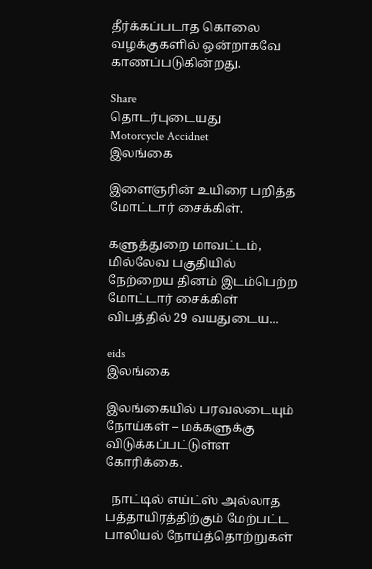தீர்க்கப்படாத கொலை வழக்குகளில் ஒன்றாகவே காணப்படுகின்றது.

Share
தொடர்புடையது
Motorcycle Accidnet
இலங்கை

இளைஞரின் உயிரை பறித்த மோட்டார் சைக்கிள்.

களுத்துறை மாவட்டம், மில்லேவ பகுதியில் நேற்றைய தினம் இடம்பெற்ற மோட்டார் சைக்கிள் விபத்தில் 29 வயதுடைய...

eids
இலங்கை

இலங்கையில் பரவலடையும் நோய்கள் – மக்களுக்கு விடுக்கப்பட்டுள்ள கோரிக்கை.

  நாட்டில் எய்ட்ஸ் அல்லாத பத்தாயிரத்திற்கும் மேற்பட்ட பாலியல் நோய்த்தொற்றுகள்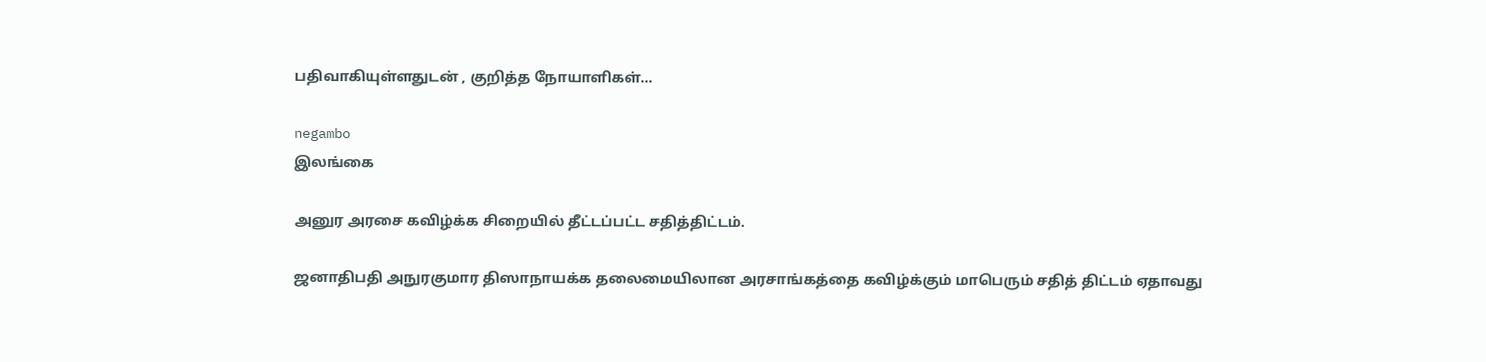பதிவாகியுள்ளதுடன் , குறித்த நோயாளிகள்...

negambo
இலங்கை

அனுர அரசை கவிழ்க்க சிறையில் தீட்டப்பட்ட சதித்திட்டம்.

ஜனாதிபதி அநுரகுமார திஸாநாயக்க தலைமையிலான அரசாங்கத்தை கவிழ்க்கும் மாபெரும் சதித் திட்டம் ஏதாவது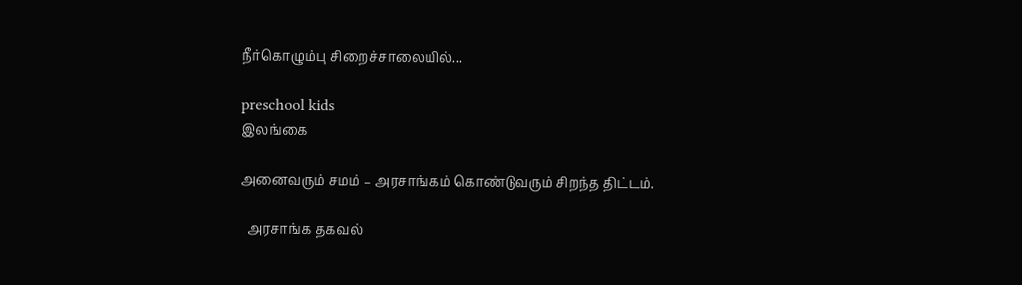நீர்கொழும்பு சிறைச்சாலையில்...

preschool kids
இலங்கை

அனைவரும் சமம் – அரசாங்கம் கொண்டுவரும் சிறந்த திட்டம்.

  அரசாங்க தகவல்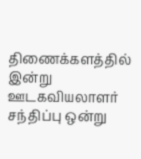திணைக்களத்தில் இன்று ஊடகவியலாளர் சந்திப்பு ஒன்று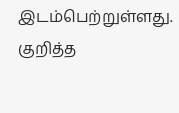இடம்பெற்றுள்ளது. குறித்த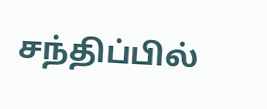சந்திப்பில்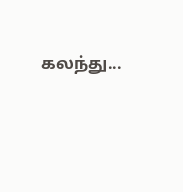கலந்து...